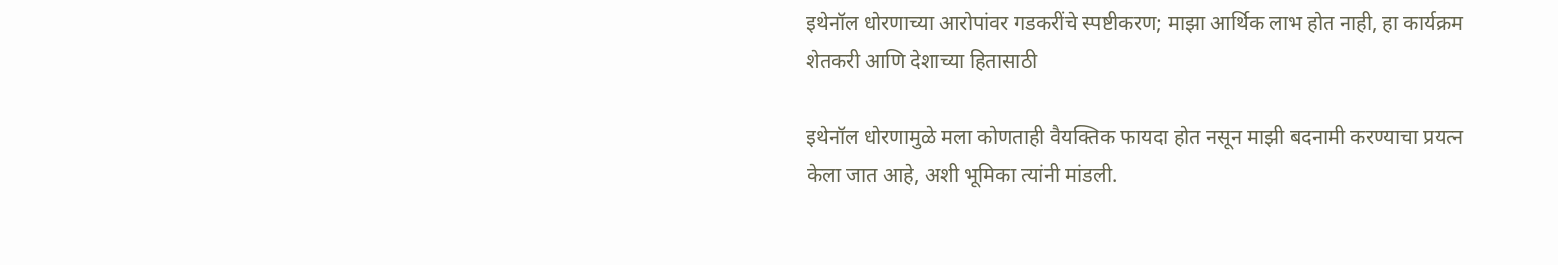इथेनॉल धोरणाच्या आरोपांवर गडकरींचे स्पष्टीकरण; माझा आर्थिक लाभ होत नाही, हा कार्यक्रम शेतकरी आणि देशाच्या हितासाठी

इथेनॉल धोरणामुळे मला कोणताही वैयक्तिक फायदा होत नसून माझी बदनामी करण्याचा प्रयत्न केला जात आहे, अशी भूमिका त्यांनी मांडली.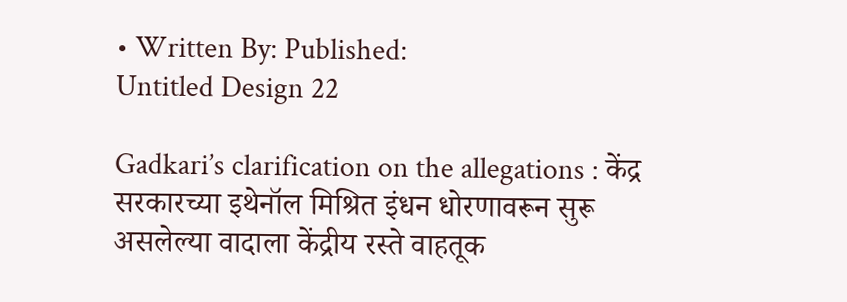• Written By: Published:
Untitled Design 22

Gadkari’s clarification on the allegations : केंद्र सरकारच्या इथेनॉल मिश्रित इंधन धोरणावरून सुरू असलेल्या वादाला केंद्रीय रस्ते वाहतूक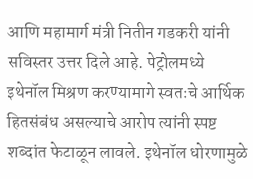आणि महामार्ग मंत्री नितीन गडकरी यांनी सविस्तर उत्तर दिले आहे. पेट्रोलमध्ये इथेनॉल मिश्रण करण्यामागे स्वतःचे आर्थिक हितसंबंध असल्याचे आरोप त्यांनी स्पष्ट शब्दांत फेटाळून लावले. इथेनॉल धोरणामुळे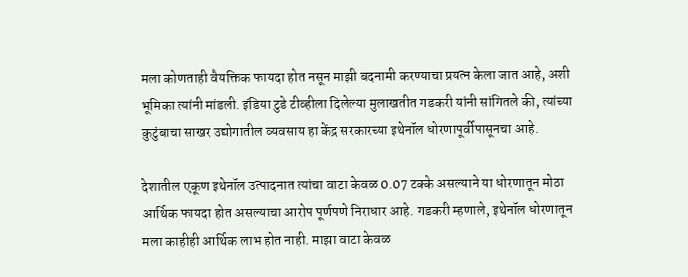मला कोणताही वैयक्तिक फायदा होत नसून माझी बदनामी करण्याचा प्रयत्न केला जात आहे, अशी भूमिका त्यांनी मांडली. इंडिया टुडे टीव्हीला दिलेल्या मुलाखतीत गडकरी यांनी सांगितले की, त्यांच्या कुटुंबाचा साखर उद्योगातील व्यवसाय हा केंद्र सरकारच्या इथेनॉल धोरणापूर्वीपासूनचा आहे.

देशातील एकूण इथेनॉल उत्पादनात त्यांचा वाटा केवळ 0.07 टक्के असल्याने या धोरणातून मोठा आर्थिक फायदा होत असल्याचा आरोप पूर्णपणे निराधार आहे. गडकरी म्हणाले, इथेनॉल धोरणातून मला काहीही आर्थिक लाभ होत नाही. माझा वाटा केवळ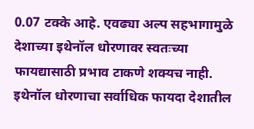0.07 टक्के आहे. एवढ्या अल्प सहभागामुळे देशाच्या इथेनॉल धोरणावर स्वतःच्या फायद्यासाठी प्रभाव टाकणे शक्यच नाही. इथेनॉल धोरणाचा सर्वाधिक फायदा देशातील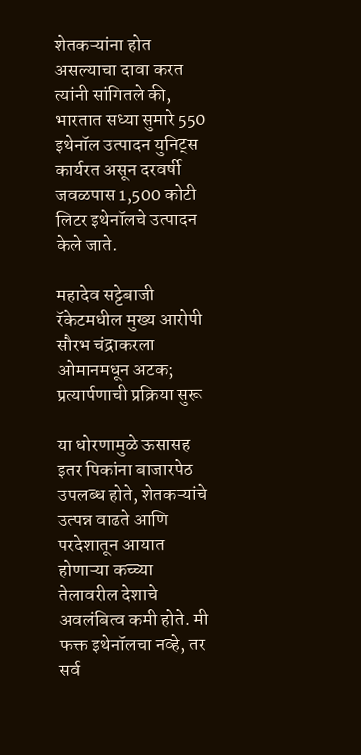शेतकऱ्यांना होत असल्याचा दावा करत त्यांनी सांगितले की, भारतात सध्या सुमारे 550 इथेनॉल उत्पादन युनिट्स कार्यरत असून दरवर्षी जवळपास 1,500 कोटी लिटर इथेनॉलचे उत्पादन केले जाते.

महादेव सट्टेबाजी रॅकेटमधील मुख्य आरोपी सौरभ चंद्राकरला ओमानमधून अटक; प्रत्यार्पणाची प्रक्रिया सुरू

या धोरणामुळे ऊसासह इतर पिकांना बाजारपेठ उपलब्ध होते, शेतकऱ्यांचे उत्पन्न वाढते आणि परदेशातून आयात होणाऱ्या कच्च्या तेलावरील देशाचे अवलंबित्व कमी होते. मी फक्त इथेनॉलचा नव्हे, तर सर्व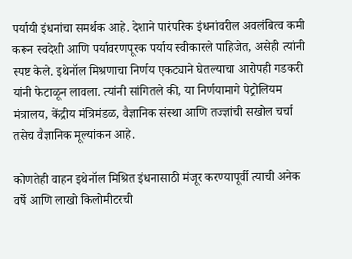पर्यायी इंधनांचा समर्थक आहे. देशाने पारंपरिक इंधनांवरील अवलंबित्व कमी करून स्वदेशी आणि पर्यावरणपूरक पर्याय स्वीकारले पाहिजेत, असेही त्यांनी स्पष्ट केले. इथेनॉल मिश्रणाचा निर्णय एकट्याने घेतल्याचा आरोपही गडकरी यांनी फेटाळून लावला. त्यांनी सांगितले की, या निर्णयामागे पेट्रोलियम मंत्रालय, केंद्रीय मंत्रिमंडळ, वैज्ञानिक संस्था आणि तज्ज्ञांची सखोल चर्चा तसेच वैज्ञानिक मूल्यांकन आहे.

कोणतेही वाहन इथेनॉल मिश्रित इंधनासाठी मंजूर करण्यापूर्वी त्याची अनेक वर्षे आणि लाखो किलोमीटरची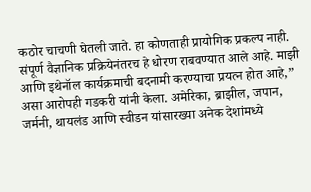कठोर चाचणी घेतली जाते. हा कोणताही प्रायोगिक प्रकल्प नाही. संपूर्ण वैज्ञानिक प्रक्रियेनंतरच हे धोरण राबवण्यात आले आहे. माझी आणि इथेनॉल कार्यक्रमाची बदनामी करण्याचा प्रयत्न होत आहे,” असा आरोपही गडकरी यांनी केला. अमेरिका, ब्राझील, जपान, जर्मनी, थायलंड आणि स्वीडन यांसारख्या अनेक देशांमध्ये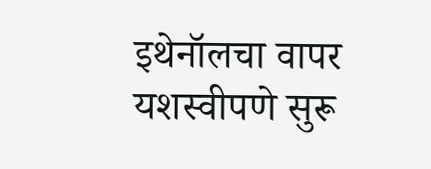इथेनॉलचा वापर यशस्वीपणे सुरू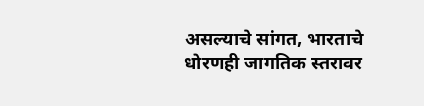असल्याचे सांगत, भारताचे धोरणही जागतिक स्तरावर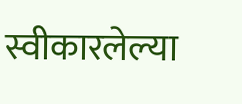स्वीकारलेल्या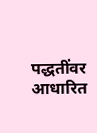पद्धतींवर आधारित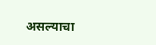असल्याचा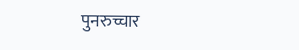पुनरुच्चार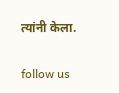त्यांनी केला.

follow us